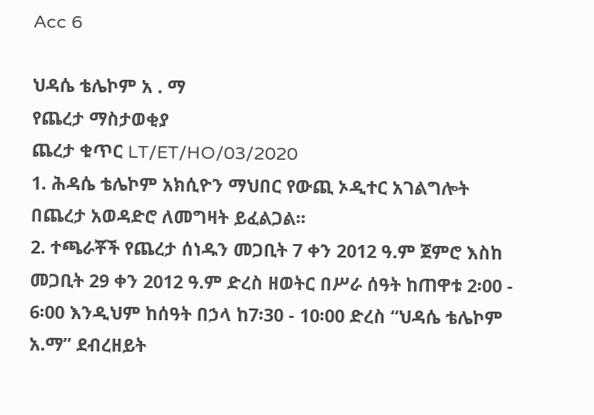Acc 6

ህዳሴ ቴሌኮም አ . ማ
የጨረታ ማስታወቂያ
ጨረታ ቁጥር LT/ET/HO/03/2020
1. ሕዳሴ ቴሌኮም አክሲዮን ማህበር የውጪ ኦዲተር አገልግሎት በጨረታ አወዳድሮ ለመግዛት ይፈልጋል፡፡
2. ተጫራቾች የጨረታ ሰነዱን መጋቢት 7 ቀን 2012 ዓ.ም ጀምሮ እስከ መጋቢት 29 ቀን 2012 ዓ.ም ድረስ ዘወትር በሥራ ሰዓት ከጠዋቱ 2፡00 - 6፡00 እንዲህም ከሰዓት በኃላ ከ7፡30 - 10፡00 ድረስ “ህዳሴ ቴሌኮም አ.ማ” ደብረዘይት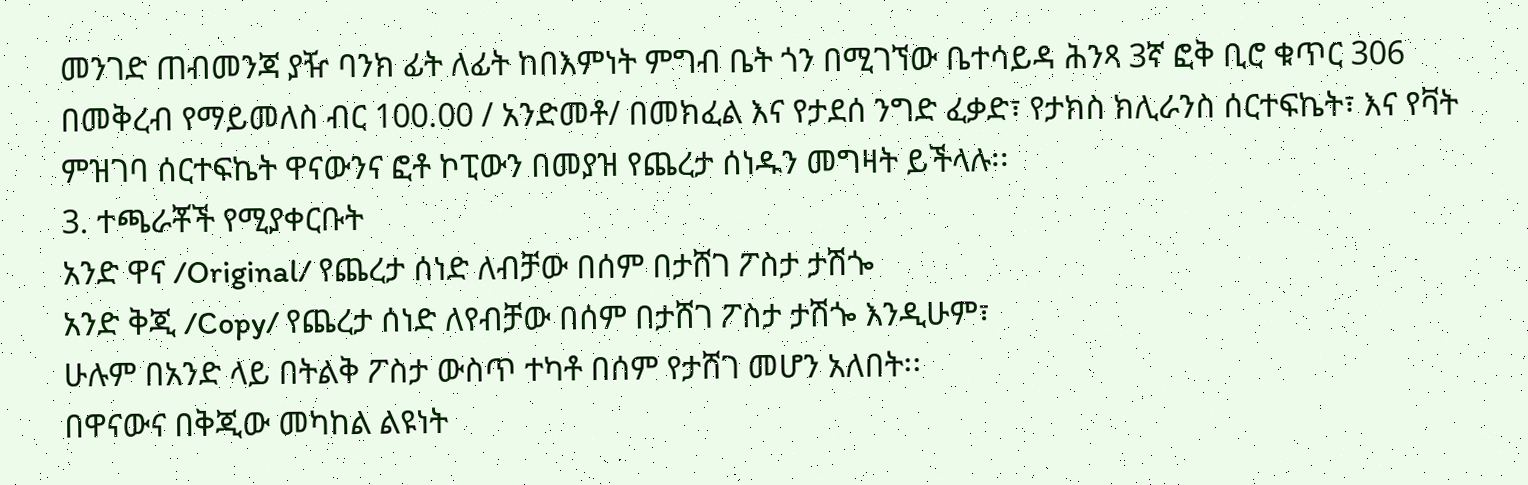መንገድ ጠብመንጃ ያዥ ባንክ ፊት ለፊት ከበእምነት ምግብ ቤት ጎን በሚገኘው ቤተሳይዳ ሕንጻ 3ኛ ፎቅ ቢሮ ቁጥር 306 በመቅረብ የማይመለስ ብር 100.00 / አንድመቶ/ በመክፈል እና የታደሰ ንግድ ፈቃድ፣ የታክስ ክሊራንስ ሰርተፍኬት፣ እና የቫት ምዝገባ ሰርተፍኬት ዋናውንና ፎቶ ኮፒውን በመያዝ የጨረታ ሰነዱን መግዛት ይችላሉ፡፡
3. ተጫራቾች የሚያቀርቡት
አንድ ዋና /Original/ የጨረታ ሰነድ ለብቻው በሰም በታሸገ ፖስታ ታሽጐ
አንድ ቅጂ /Copy/ የጨረታ ሰነድ ለየብቻው በሰም በታሸገ ፖስታ ታሽጐ እንዲሁም፣
ሁሉም በአንድ ላይ በትልቅ ፖስታ ውስጥ ተካቶ በሰም የታሸገ መሆን አለበት፡፡
በዋናውና በቅጂው መካከል ልዩነት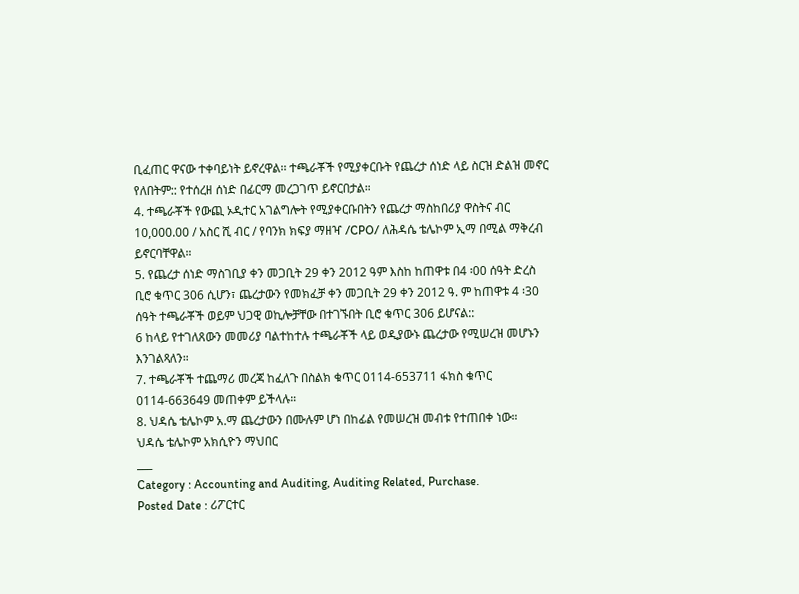ቢፈጠር ዋናው ተቀባይነት ይኖረዋል፡፡ ተጫራቾች የሚያቀርቡት የጨረታ ሰነድ ላይ ስርዝ ድልዝ መኖር የለበትም:: የተሰረዘ ሰነድ በፊርማ መረጋገጥ ይኖርበታል።
4. ተጫራቾች የውጪ ኦዲተር አገልግሎት የሚያቀርቡበትን የጨረታ ማስከበሪያ ዋስትና ብር 10,000.00 / አስር ሺ ብር / የባንክ ክፍያ ማዘዣ /CPO/ ለሕዳሴ ቴሌኮም ኢማ በሚል ማቅረብ ይኖርባቸዋል።
5. የጨረታ ሰነድ ማስገቢያ ቀን መጋቢት 29 ቀን 2012 ዓም እስከ ከጠዋቱ በ4 ፡00 ሰዓት ድረስ ቢሮ ቁጥር 306 ሲሆን፣ ጨረታውን የመክፈቻ ቀን መጋቢት 29 ቀን 2012 ዓ. ም ከጠዋቱ 4 ፡30 ሰዓት ተጫራቾች ወይም ህጋዊ ወኪሎቻቸው በተገኙበት ቢሮ ቁጥር 306 ይሆናል::
6 ከላይ የተገለጸውን መመሪያ ባልተከተሉ ተጫራቾች ላይ ወዲያውኑ ጨረታው የሚሠረዝ መሆኑን እንገልጻለን።
7. ተጫራቾች ተጨማሪ መረጃ ከፈለጉ በስልክ ቁጥር 0114-653711 ፋክስ ቁጥር 0114-663649 መጠቀም ይችላሉ።
8. ህዳሴ ቴሌኮም አ.ማ ጨረታውን በሙሉም ሆነ በከፊል የመሠረዝ መብቱ የተጠበቀ ነው።
ህዳሴ ቴሌኮም አክሲዮን ማህበር
___
Category : Accounting and Auditing, Auditing Related, Purchase.
Posted Date : ሪፖርተር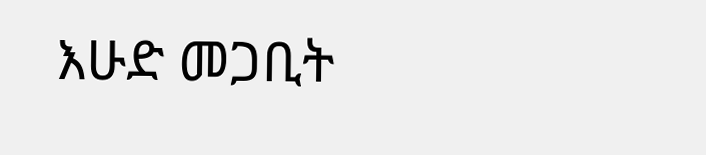እሁድ መጋቢት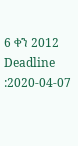6 ቀን 2012
Deadline :2020-04-07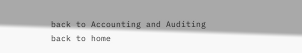back to Accounting and Auditing
back to home